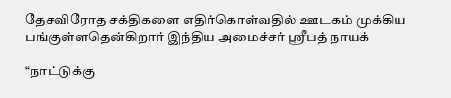தேசவிரோத சக்திகளை எதிர்கொள்வதில் ஊடகம் முக்கிய பங்குள்ளதென்கிறார் இந்திய அமைச்சர் ஸ்ரீபத் நாயக்

“நாட்டுக்கு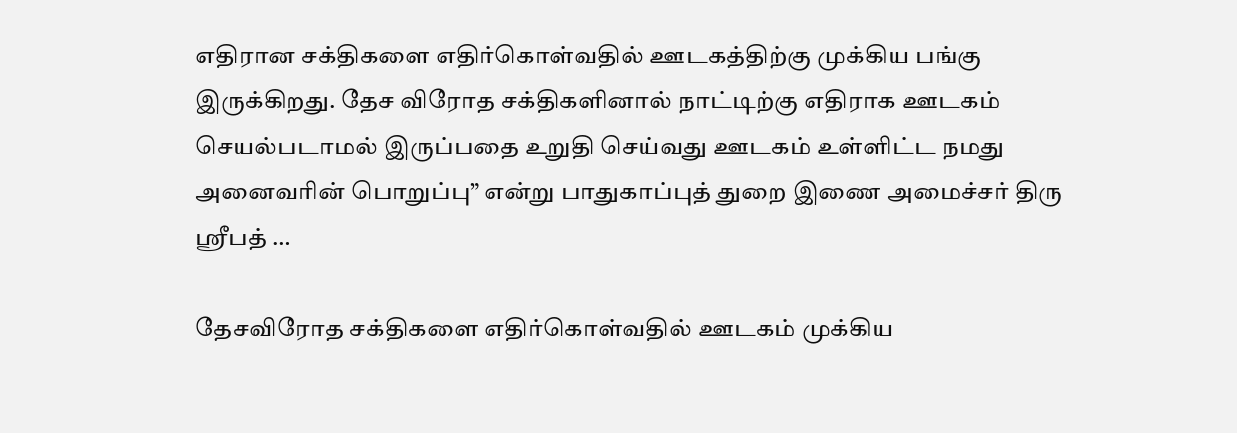எதிரான சக்திகளை எதிர்கொள்வதில் ஊடகத்திற்கு முக்கிய பங்கு இருக்கிறது. தேச விரோத சக்திகளினால் நாட்டிற்கு எதிராக ஊடகம் செயல்படாமல் இருப்பதை உறுதி செய்வது ஊடகம் உள்ளிட்ட நமது அனைவரின் பொறுப்பு” என்று பாதுகாப்புத் துறை இணை அமைச்சர் திரு ஸ்ரீபத் …

தேசவிரோத சக்திகளை எதிர்கொள்வதில் ஊடகம் முக்கிய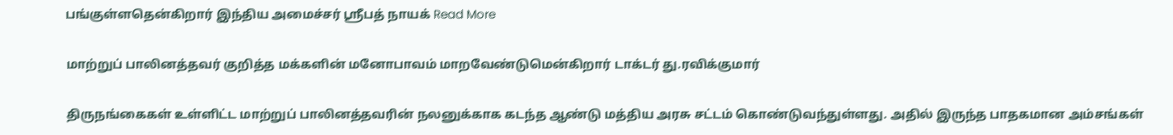பங்குள்ளதென்கிறார் இந்திய அமைச்சர் ஸ்ரீபத் நாயக் Read More

மாற்றுப் பாலினத்தவர் குறித்த மக்களின் மனோபாவம் மாறவேண்டுமென்கிறார் டாக்டர் து.ரவிக்குமார்

திருநங்கைகள் உள்ளிட்ட மாற்றுப் பாலினத்தவரின் நலனுக்காக கடந்த ஆண்டு மத்திய அரசு சட்டம் கொண்டுவந்துள்ளது. அதில் இருந்த பாதகமான அம்சங்கள்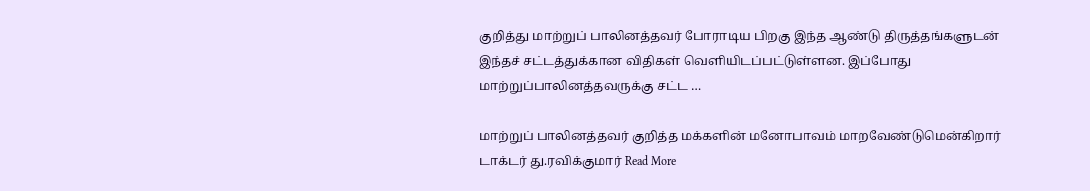குறித்து மாற்றுப் பாலினத்தவர் போராடிய பிறகு இந்த ஆண்டு திருத்தங்களுடன் இந்தச் சட்டத்துக்கான விதிகள் வெளியிடப்பட்டுள்ளன. இப்போது மாற்றுப்பாலினத்தவருக்கு சட்ட …

மாற்றுப் பாலினத்தவர் குறித்த மக்களின் மனோபாவம் மாறவேண்டுமென்கிறார் டாக்டர் து.ரவிக்குமார் Read More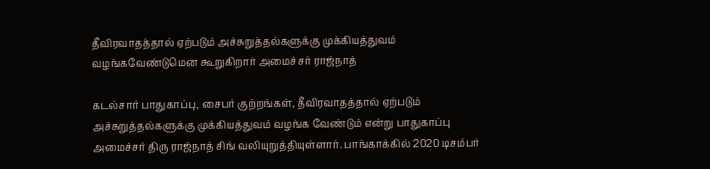தீவிரவாதத்தால் ஏற்படும் அச்சுறுத்தல்களுக்கு முக்கியத்துவம் வழங்கவேண்டுமென கூறுகிறார் அமைச்சர் ராஜ்நாத்

கடல்சார் பாதுகாப்பு, சைபர் குற்றங்கள், தீவிரவாதத்தால் ஏற்படும் அச்சுறுத்தல்களுக்கு முக்கியத்துவம் வழங்க வேண்டும் என்று பாதுகாப்பு அமைச்சர் திரு ராஜ்நாத் சிங் வலியுறுத்தியுள்ளார். பாங்காக்கில் 2020 டிசம்பர்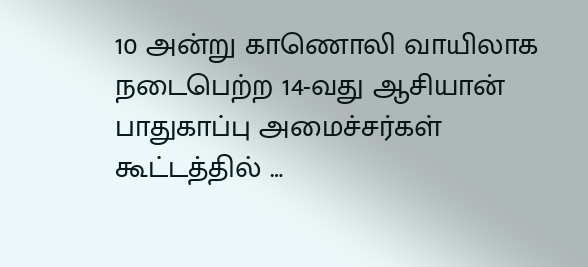10 அன்று காணொலி வாயிலாக நடைபெற்ற 14-வது ஆசியான் பாதுகாப்பு அமைச்சர்கள் கூட்டத்தில் …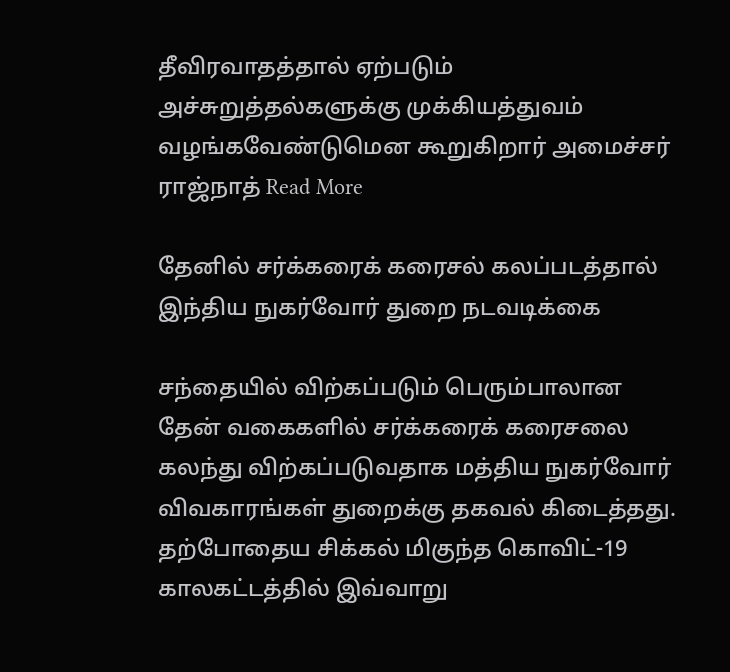தீவிரவாதத்தால் ஏற்படும் அச்சுறுத்தல்களுக்கு முக்கியத்துவம் வழங்கவேண்டுமென கூறுகிறார் அமைச்சர் ராஜ்நாத் Read More

தேனில் சர்க்கரைக் கரைசல் கலப்படத்தால் இந்திய நுகர்வோர் துறை நடவடிக்கை

சந்தையில் விற்கப்படும் பெரும்பாலான தேன் வகைகளில் சர்க்கரைக் கரைசலை கலந்து விற்கப்படுவதாக மத்திய நுகர்வோர் விவகாரங்கள் துறைக்கு தகவல் கிடைத்தது. தற்போதைய சிக்கல் மிகுந்த கொவிட்-19 காலகட்டத்தில் இவ்வாறு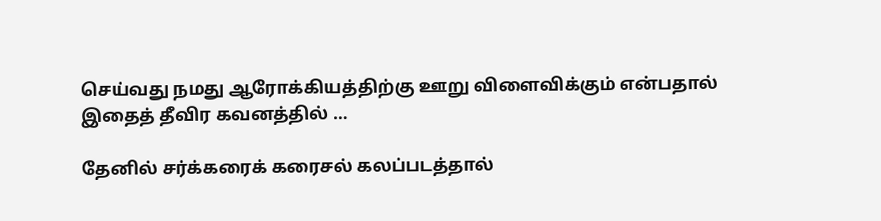செய்வது நமது ஆரோக்கியத்திற்கு ஊறு விளைவிக்கும் என்பதால் இதைத் தீவிர கவனத்தில் …

தேனில் சர்க்கரைக் கரைசல் கலப்படத்தால்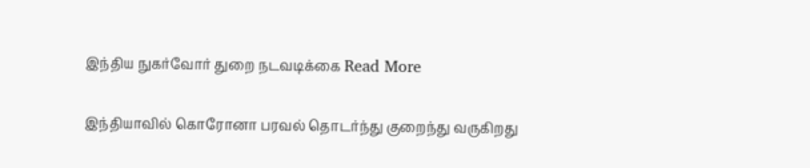இந்திய நுகர்வோர் துறை நடவடிக்கை Read More

இந்தியாவில் கொரோனா பரவல் தொடர்ந்து குறைந்து வருகிறது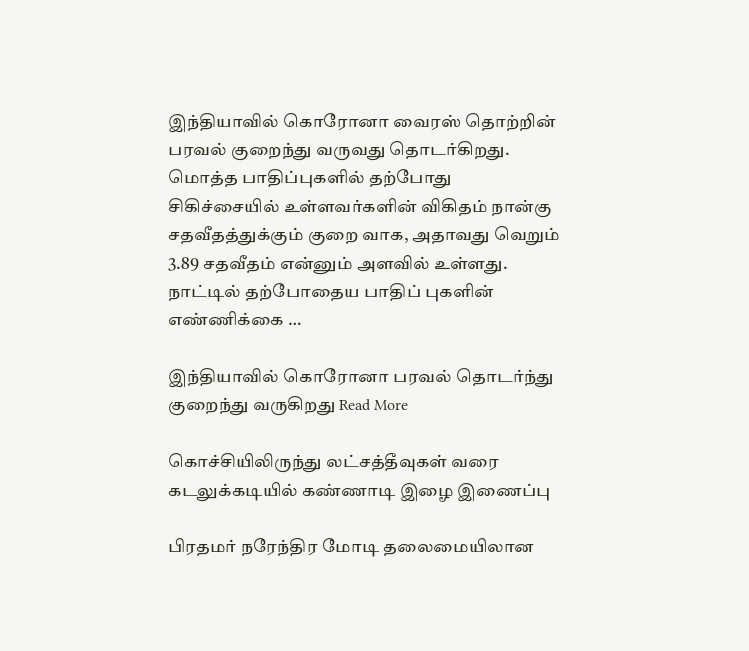இந்தியாவில் கொரோனா வைரஸ் தொற்றின் பரவல் குறைந்து வருவது தொடர்கிறது. மொத்த பாதிப்புகளில் தற்போது சிகிச்சையில் உள்ளவர்களின் விகிதம் நான்கு சதவீதத்துக்கும் குறை வாக, அதாவது வெறும் 3.89 சதவீதம் என்னும் அளவில் உள்ளது. நாட்டில் தற்போதைய பாதிப் புகளின் எண்ணிக்கை …

இந்தியாவில் கொரோனா பரவல் தொடர்ந்து குறைந்து வருகிறது Read More

கொச்சியிலிருந்து லட்சத்தீவுகள் வரை கடலுக்கடியில் கண்ணாடி இழை இணைப்பு

பிரதமர் நரேந்திர மோடி தலைமையிலான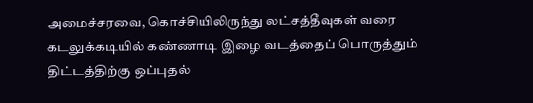அமைச்சரவை, கொச்சியிலிருந்து லட்சத்தீவுகள் வரை கடலுக்கடியில் கண்ணாடி இழை வடத்தைப் பொருத்தும் திட்டத்திற்கு ஒப்புதல்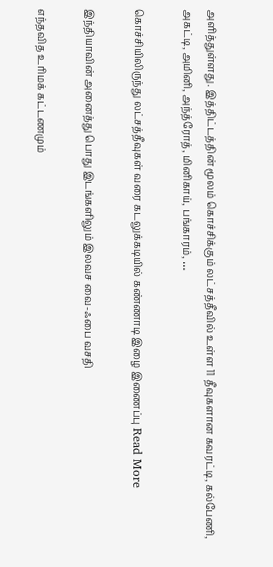அளித்துள்ளது. இத்திட்டத்தின் மூலம் கொச்சிக்கும் லட்சத்தீவில் உள்ள 11 தீவுகளான கவரட்டி, கல்பேணி, அகட்டி, அமினி, அந்த்ரோத், மினிகாய், பங்காரம், …

கொச்சியிலிருந்து லட்சத்தீவுகள் வரை கடலுக்கடியில் கண்ணாடி இழை இணைப்பு Read More

இந்தியாவின் அனைத்து பொது இடங்களிலும் இலவச வை-ஃபை வசதி

எந்தவித உரிமக் கட்டணமும்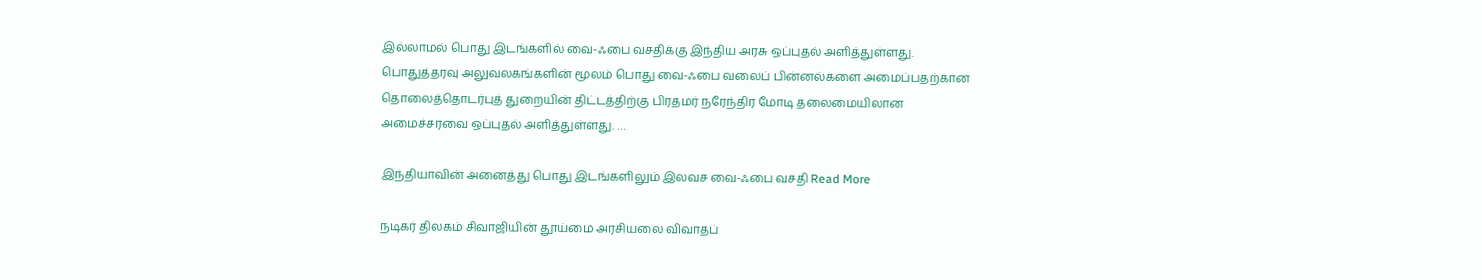இல்லாமல் பொது இடங்களில் வை-ஃபை வசதிக்கு இந்திய அரசு ஒப்புதல் அளித்துள்ளது. பொதுத்தரவு அலுவலகங்களின் மூலம் பொது வை-ஃபை வலைப் பின்னல்களை அமைப்பதற்கான தொலைத்தொடர்புத் துறையின் திட்டத்திற்கு பிரதமர் நரேந்திர மோடி தலைமையிலான அமைச்சரவை ஒப்புதல் அளித்துள்ளது. …

இந்தியாவின் அனைத்து பொது இடங்களிலும் இலவச வை-ஃபை வசதி Read More

நடிகர் திலகம் சிவாஜியின் தூய்மை அரசியலை விவாதப்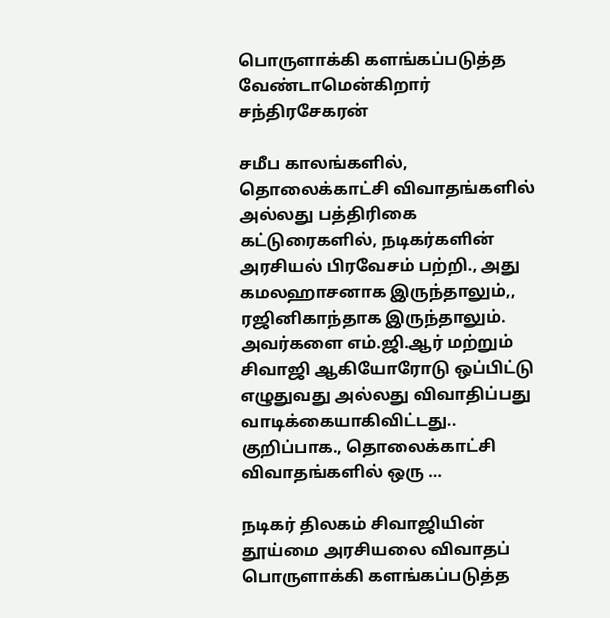பொருளாக்கி களங்கப்படுத்த வேண்டாமென்கிறார் சந்திரசேகரன்

சமீப காலங்களில், தொலைக்காட்சி விவாதங்களில் அல்லது பத்திரிகை கட்டுரைகளில், நடிகர்களின் அரசியல் பிரவேசம் பற்றி., அது கமலஹாசனாக இருந்தாலும்,, ரஜினிகாந்தாக இருந்தாலும். அவர்களை எம்.ஜி.ஆர் மற்றும் சிவாஜி ஆகியோரோடு ஒப்பிட்டு எழுதுவது அல்லது விவாதிப்பது வாடிக்கையாகிவிட்டது.. குறிப்பாக., தொலைக்காட்சி விவாதங்களில் ஒரு …

நடிகர் திலகம் சிவாஜியின் தூய்மை அரசியலை விவாதப் பொருளாக்கி களங்கப்படுத்த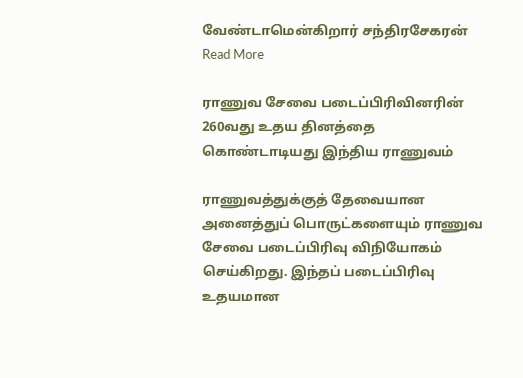வேண்டாமென்கிறார் சந்திரசேகரன் Read More

ராணுவ சேவை படைப்பிரிவினரின் 260வது உதய தினத்தை கொண்டாடியது இந்திய ராணுவம்

ராணுவத்துக்குத் தேவையான அனைத்துப் பொருட்களையும் ராணுவ சேவை படைப்பிரிவு விநியோகம் செய்கிறது. இந்தப் படைப்பிரிவு உதயமான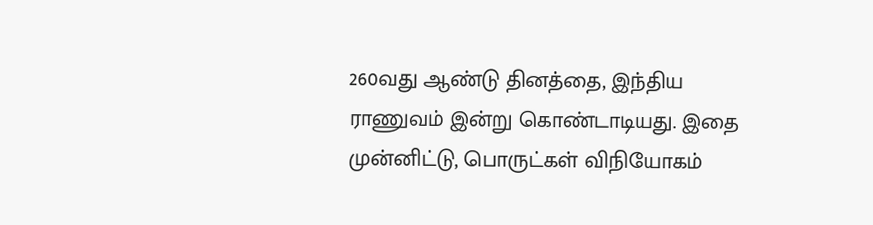260வது ஆண்டு தினத்தை, இந்திய ராணுவம் இன்று கொண்டாடியது. இதை முன்னிட்டு, பொருட்கள் விநியோகம்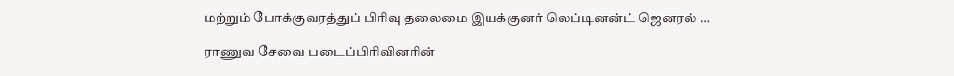மற்றும் போக்குவரத்துப் பிரிவு தலைமை இயக்குனர் லெப்டினன்ட் ஜெனரல் …

ராணுவ சேவை படைப்பிரிவினரின்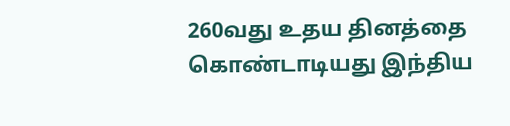260வது உதய தினத்தை கொண்டாடியது இந்திய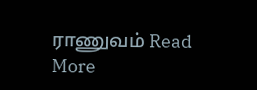ராணுவம் Read More